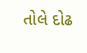તોલે દોઢ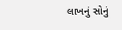લાખનું સોનું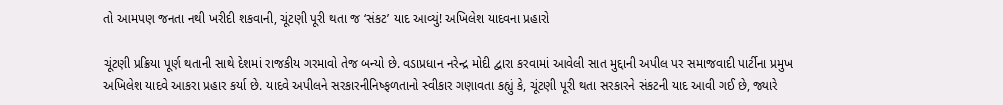તો આમપણ જનતા નથી ખરીદી શકવાની, ચૂંટણી પૂરી થતા જ ‘સંકટ’ યાદ આવ્યું! અખિલેશ યાદવના પ્રહારો

ચૂંટણી પ્રક્રિયા પૂર્ણ થતાની સાથે દેશમાં રાજકીય ગરમાવો તેજ બન્યો છે. વડાપ્રધાન નરેન્દ્ર મોદી દ્વારા કરવામાં આવેલી સાત મુદ્દાની અપીલ પર સમાજવાદી પાર્ટીના પ્રમુખ અખિલેશ યાદવે આકરા પ્રહાર કર્યા છે. યાદવે અપીલને સરકારનીનિષ્ફળતાનો સ્વીકાર ગણાવતા કહ્યું કે, ચૂંટણી પૂરી થતા સરકારને સંકટની યાદ આવી ગઈ છે, જ્યારે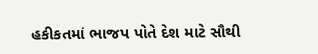હકીકતમાં ભાજપ પોતે દેશ માટે સૌથી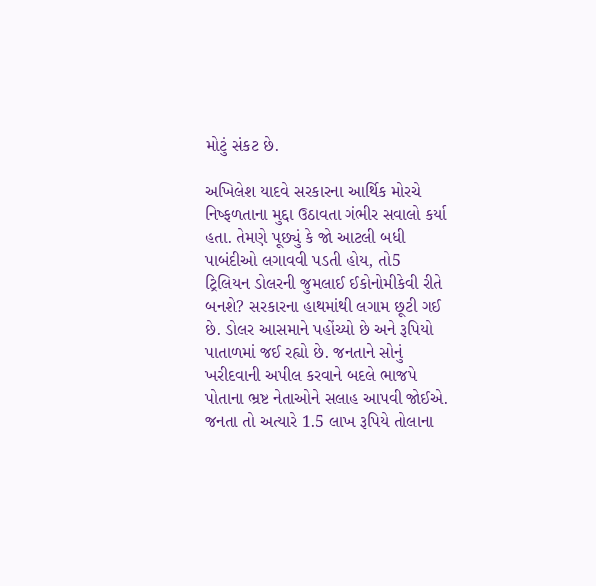મોટું સંકટ છે.

અખિલેશ યાદવે સરકારના આર્થિક મોરચે નિષ્ફળતાના મુદ્દા ઉઠાવતા ગંભીર સવાલો કર્યા હતા. તેમણે પૂછ્યું કે જો આટલી બધી પાબંદીઓ લગાવવી પડતી હોય, તો5 ટ્રિલિયન ડોલરની જુમલાઈ ઈકોનોમીકેવી રીતે બનશે? સરકારના હાથમાંથી લગામ છૂટી ગઈ છે. ડોલર આસમાને પહોંચ્યો છે અને રૂપિયો પાતાળમાં જઈ રહ્યો છે. જનતાને સોનું ખરીદવાની અપીલ કરવાને બદલે ભાજપે પોતાના ભ્રષ્ટ નેતાઓને સલાહ આપવી જોઈએ. જનતા તો અત્યારે 1.5 લાખ રૂપિયે તોલાના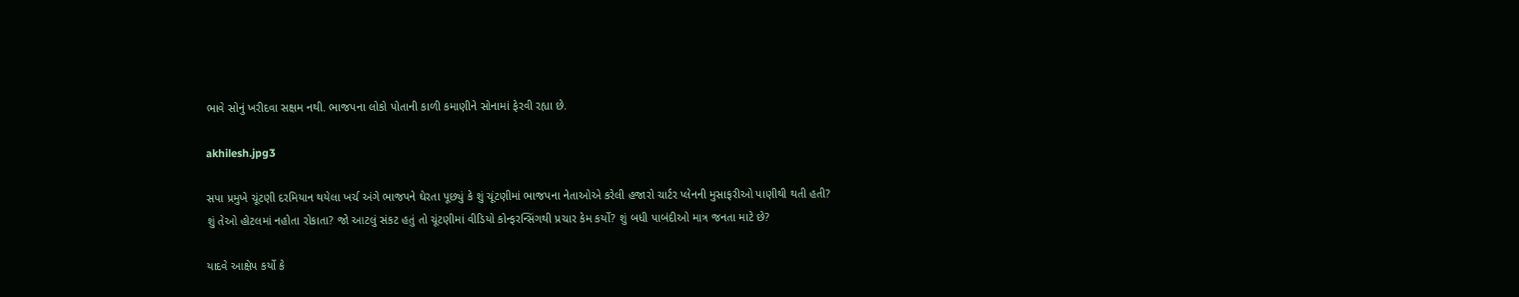ભાવે સોનું ખરીદવા સક્ષમ નથી. ભાજપના લોકો પોતાની કાળી કમાણીને સોનામાં ફેરવી રહ્યા છે.

akhilesh.jpg3

સપા પ્રમુખે ચૂંટણી દરમિયાન થયેલા ખર્ચ અંગે ભાજપને ઘેરતા પૂછ્યું કે શું ચૂંટણીમાં ભાજપના નેતાઓએ કરેલી હજારો ચાર્ટર પ્લેનની મુસાફરીઓ પાણીથી થતી હતી? શું તેઓ હોટલમાં નહોતા રોકાતા? જો આટલું સંકટ હતું તો ચૂંટણીમાં વીડિયો કોન્ફરન્સિંગથી પ્રચાર કેમ કર્યો? શું બધી પાબંદીઓ માત્ર જનતા માટે છે?

યાદવે આક્ષેપ કર્યો કે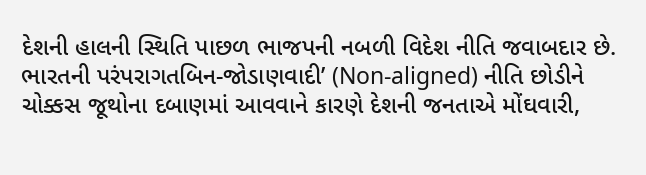દેશની હાલની સ્થિતિ પાછળ ભાજપની નબળી વિદેશ નીતિ જવાબદાર છે. ભારતની પરંપરાગતબિન-જોડાણવાદી’ (Non-aligned) નીતિ છોડીને ચોક્કસ જૂથોના દબાણમાં આવવાને કારણે દેશની જનતાએ મોંઘવારી,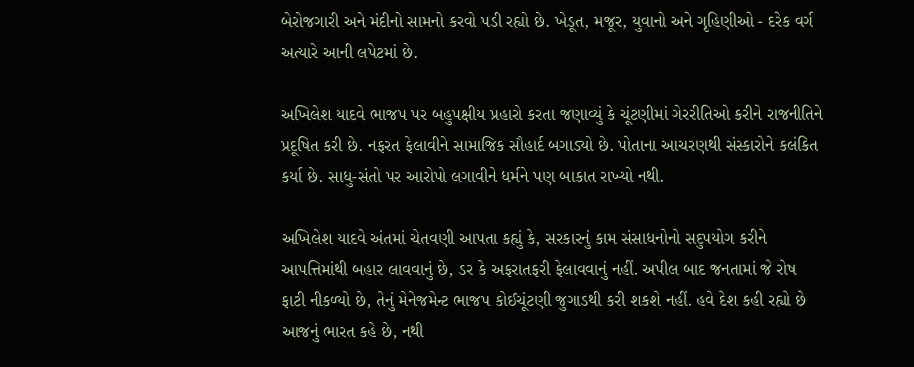બેરોજગારી અને મંદીનો સામનો કરવો પડી રહ્યો છે. ખેડૂત, મજૂર, યુવાનો અને ગૃહિણીઓ - દરેક વર્ગ અત્યારે આની લપેટમાં છે.

અખિલેશ યાદવે ભાજપ પર બહુપક્ષીય પ્રહારો કરતા જણાવ્યું કે ચૂંટણીમાં ગેરરીતિઓ કરીને રાજનીતિને પ્રદૂષિત કરી છે. નફરત ફેલાવીને સામાજિક સૌહાર્દ બગાડ્યો છે. પોતાના આચરણથી સંસ્કારોને કલંકિત કર્યા છે. સાધુ-સંતો પર આરોપો લગાવીને ધર્મને પણ બાકાત રાખ્યો નથી.

અખિલેશ યાદવે અંતમાં ચેતવણી આપતા કહ્યું કે, સરકારનું કામ સંસાધનોનો સદુપયોગ કરીને આપત્તિમાંથી બહાર લાવવાનું છે, ડર કે અફરાતફરી ફેલાવવાનું નહીં. અપીલ બાદ જનતામાં જે રોષ ફાટી નીકળ્યો છે, તેનું મેનેજમેન્ટ ભાજપ કોઈચૂંટણી જુગાડથી કરી શકશે નહીં. હવે દેશ કહી રહ્યો છે આજનું ભારત કહે છે, નથી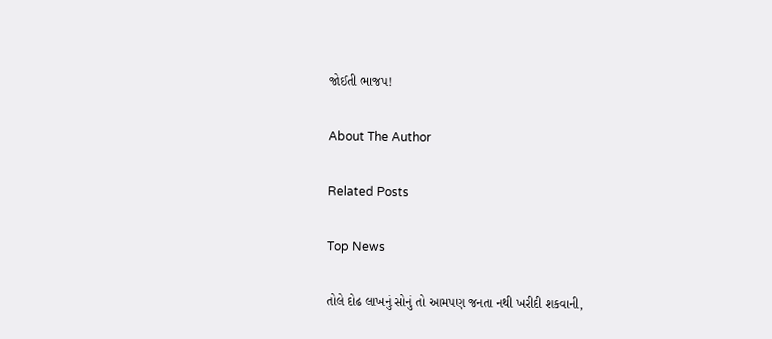જોઈતી ભાજપ!

About The Author

Related Posts

Top News

તોલે દોઢ લાખનું સોનું તો આમપણ જનતા નથી ખરીદી શકવાની,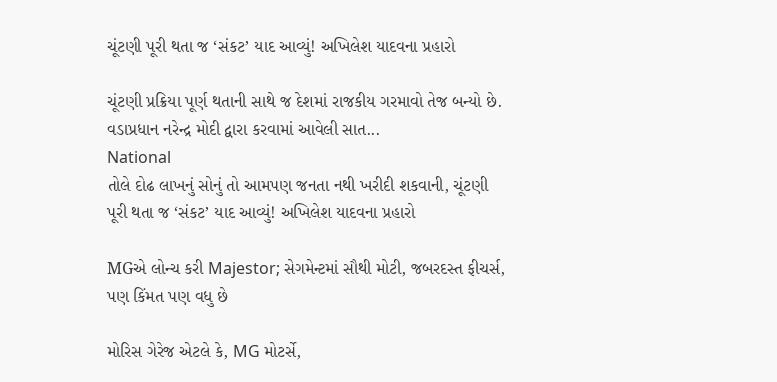ચૂંટણી પૂરી થતા જ ‘સંકટ’ યાદ આવ્યું! અખિલેશ યાદવના પ્રહારો

ચૂંટણી પ્રક્રિયા પૂર્ણ થતાની સાથે જ દેશમાં રાજકીય ગરમાવો તેજ બન્યો છે. વડાપ્રધાન નરેન્દ્ર મોદી દ્વારા કરવામાં આવેલી સાત...
National
તોલે દોઢ લાખનું સોનું તો આમપણ જનતા નથી ખરીદી શકવાની, ચૂંટણી પૂરી થતા જ ‘સંકટ’ યાદ આવ્યું! અખિલેશ યાદવના પ્રહારો

MGએ લોન્ચ કરી Majestor; સેગમેન્ટમાં સૌથી મોટી, જબરદસ્ત ફીચર્સ, પણ કિંમત પણ વધુ છે

મોરિસ ગેરેજ એટલે કે, MG મોટર્સે,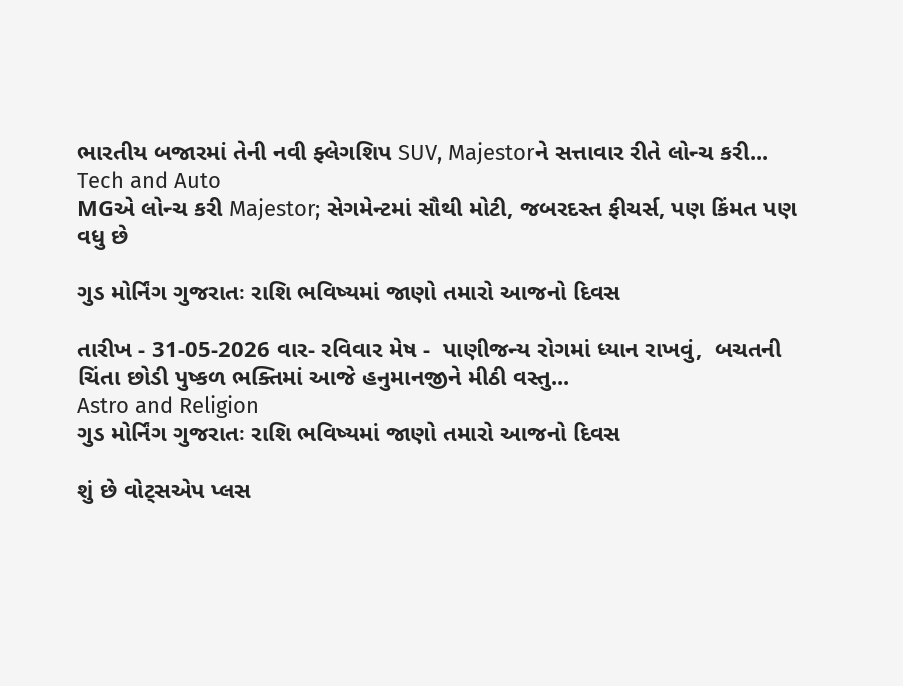ભારતીય બજારમાં તેની નવી ફ્લેગશિપ SUV, Majestorને સત્તાવાર રીતે લોન્ચ કરી...
Tech and Auto
MGએ લોન્ચ કરી Majestor; સેગમેન્ટમાં સૌથી મોટી, જબરદસ્ત ફીચર્સ, પણ કિંમત પણ વધુ છે

ગુડ મોર્નિંગ ગુજરાતઃ રાશિ ભવિષ્યમાં જાણો તમારો આજનો દિવસ

તારીખ - 31-05-2026 વાર- રવિવાર મેષ -  પાણીજન્ય રોગમાં ધ્યાન રાખવું,  બચતની ચિંતા છોડી પુષ્કળ ભક્તિમાં આજે હનુમાનજીને મીઠી વસ્તુ...
Astro and Religion
ગુડ મોર્નિંગ ગુજરાતઃ રાશિ ભવિષ્યમાં જાણો તમારો આજનો દિવસ

શું છે વોટ્સએપ પ્લસ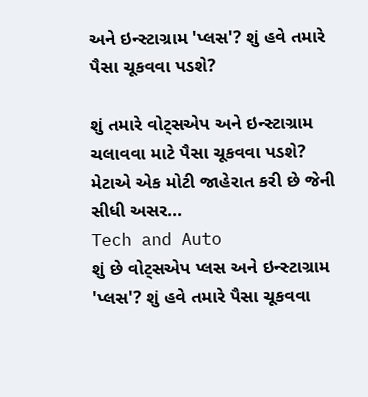અને ઇન્સ્ટાગ્રામ 'પ્લસ'? શું હવે તમારે પૈસા ચૂકવવા પડશે?

શું તમારે વોટ્સએપ અને ઇન્સ્ટાગ્રામ ચલાવવા માટે પૈસા ચૂકવવા પડશે? મેટાએ એક મોટી જાહેરાત કરી છે જેની સીધી અસર...
Tech and Auto
શું છે વોટ્સએપ પ્લસ અને ઇન્સ્ટાગ્રામ 'પ્લસ'? શું હવે તમારે પૈસા ચૂકવવા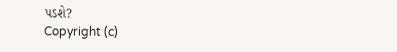પડશે?
Copyright (c)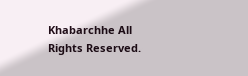Khabarchhe All Rights Reserved.